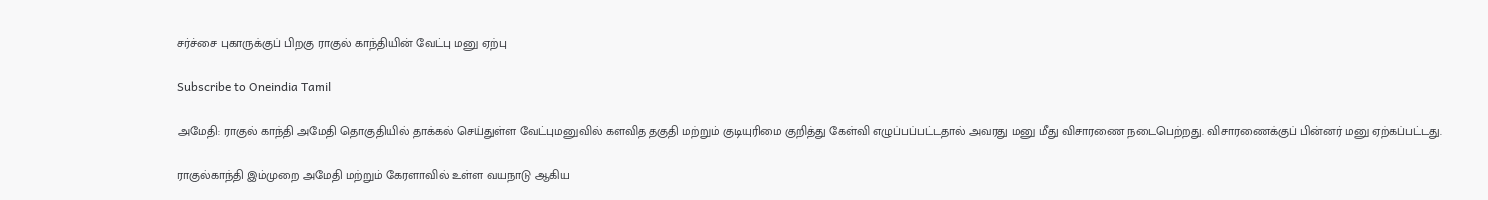சர்ச்சை புகாருக்குப் பிறகு ராகுல் காந்தியின் வேட்பு மனு ஏற்பு

Subscribe to Oneindia Tamil

அமேதி: ராகுல் காந்தி அமேதி தொகுதியில் தாக்கல் செய்துள்ள வேட்புமனுவில் களவித தகுதி மற்றும் குடியுரிமை குறித்து கேள்வி எழுப்பப்பட்டதால் அவரது மனு மீது விசாரணை நடைபெற்றது. விசாரணைக்குப் பின்னர் மனு ஏற்கப்பட்டது.

ராகுல்காந்தி இம்முறை அமேதி மற்றும் கேரளாவில் உள்ள வயநாடு ஆகிய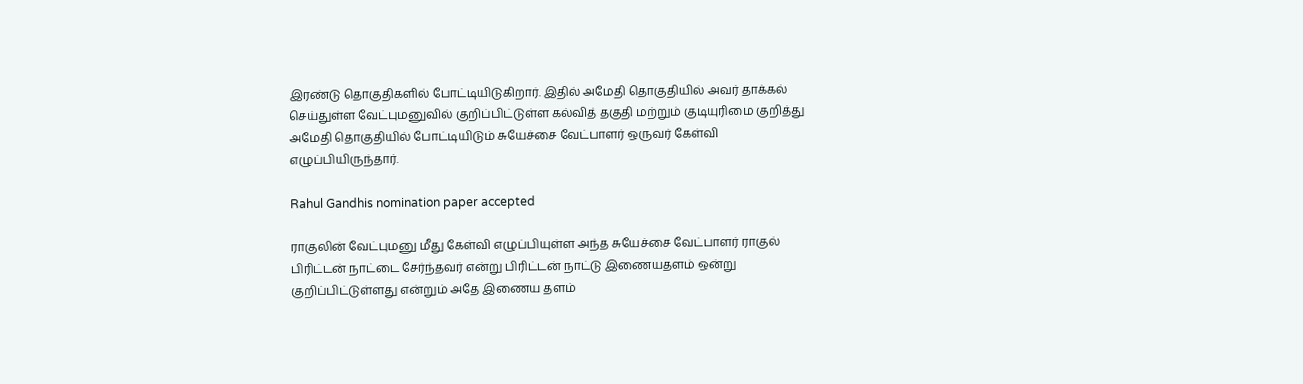இரண்டு தொகுதிகளில் போட்டியிடுகிறார். இதில் அமேதி தொகுதியில் அவர் தாக்கல் செய்துள்ள வேட்புமனுவில் குறிப்பிட்டுள்ள கல்வித் தகுதி மற்றும் குடியுரிமை குறித்து அமேதி தொகுதியில் போட்டியிடும் சுயேச்சை வேட்பாளர் ஒருவர் கேள்வி எழுப்பியிருந்தார்.

Rahul Gandhis nomination paper accepted

ராகுலின் வேட்புமனு மீது கேள்வி எழுப்பியுள்ள அந்த சுயேச்சை வேட்பாளர் ராகுல் பிரிட்டன் நாட்டை சேர்ந்தவர் என்று பிரிட்டன் நாட்டு இணையதளம் ஒன்று குறிப்பிட்டுள்ளது என்றும் அதே இணைய தளம்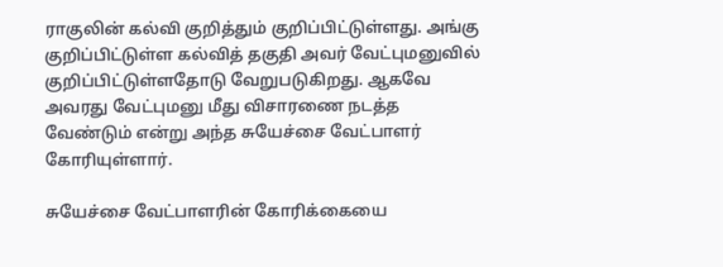ராகுலின் கல்வி குறித்தும் குறிப்பிட்டுள்ளது. அங்கு குறிப்பிட்டுள்ள கல்வித் தகுதி அவர் வேட்புமனுவில் குறிப்பிட்டுள்ளதோடு வேறுபடுகிறது. ஆகவே அவரது வேட்புமனு மீது விசாரணை நடத்த வேண்டும் என்று அந்த சுயேச்சை வேட்பாளர் கோரியுள்ளார்.

சுயேச்சை வேட்பாளரின் கோரிக்கையை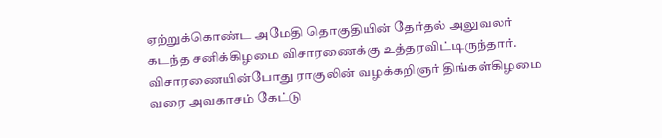ஏற்றுக்கொண்ட அமேதி தொகுதியின் தேர்தல் அலுவலர் கடந்த சனிக்கிழமை விசாரணைக்கு உத்தரவிட்டிருந்தார். விசாரணையின்போது ராகுலின் வழக்கறிஞர் திங்கள்கிழமை வரை அவகாசம் கேட்டு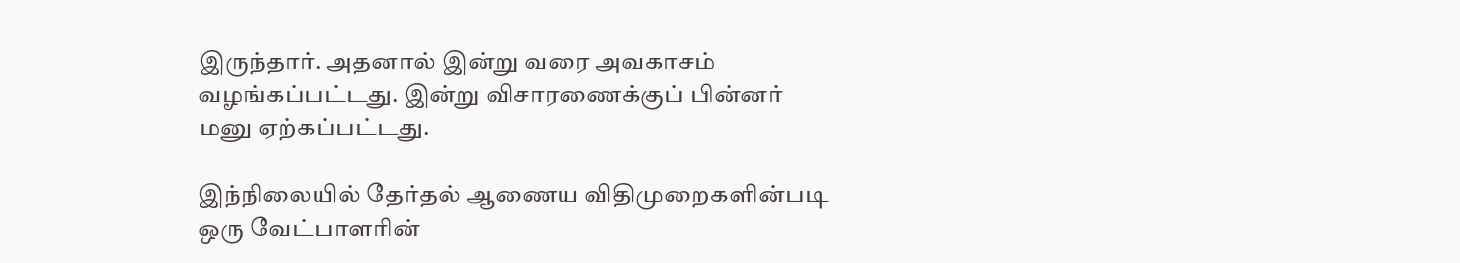இருந்தார். அதனால் இன்று வரை அவகாசம் வழங்கப்பட்டது. இன்று விசாரணைக்குப் பின்னர் மனு ஏற்கப்பட்டது.

இந்நிலையில் தேர்தல் ஆணைய விதிமுறைகளின்படி ஒரு வேட்பாளரின்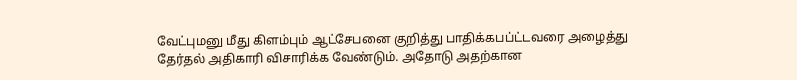வேட்புமனு மீது கிளம்பும் ஆட்சேபனை குறித்து பாதிக்கபப்ட்டவரை அழைத்து தேர்தல் அதிகாரி விசாரிக்க வேண்டும். அதோடு அதற்கான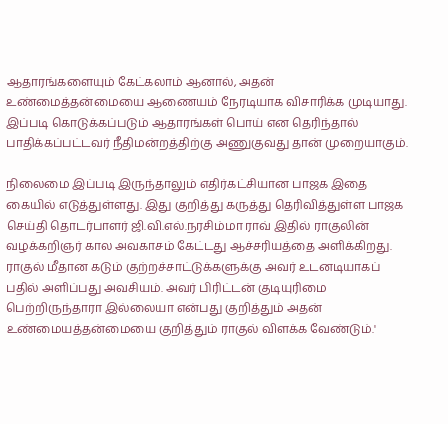ஆதாரங்களையும் கேட்கலாம் ஆனால், அதன் உண்மைத்தன்மையை ஆணையம் நேரடியாக விசாரிக்க முடியாது. இப்படி கொடுக்கப்படும் ஆதாரங்கள் பொய் என தெரிந்தால் பாதிக்கப்பட்டவர் நீதிமன்றத்திற்கு அணுகுவது தான் முறையாகும்.

நிலைமை இப்படி இருந்தாலும் எதிர்கட்சியான பாஜக இதை கையில் எடுத்துள்ளது. இது குறித்து கருத்து தெரிவித்துள்ள பாஜக செய்தி தொடர்பாளர் ஜி.வி.எல்.நரசிம்மா ராவ் இதில் ராகுலின் வழக்கறிஞர் கால அவகாசம் கேட்டது ஆச்சரியத்தை அளிக்கிறது. ராகுல் மீதான கடும் குற்றச்சாட்டுக்களுக்கு அவர் உடனடியாகப் பதில் அளிப்பது அவசியம். அவர் பிரிட்டன் குடியுரிமை பெற்றிருந்தாரா இல்லையா என்பது குறித்தும் அதன் உண்மையத்தன்மையை குறித்தும் ராகுல் விளக்க வேண்டும்.'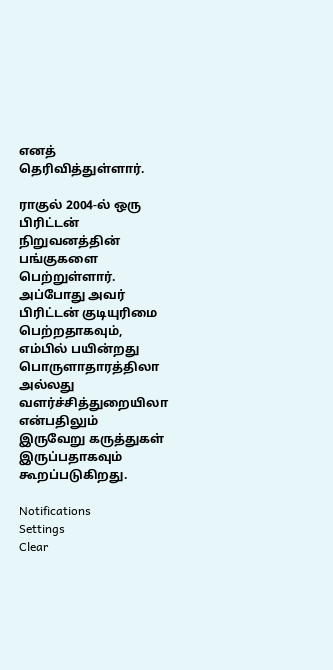எனத் தெரிவித்துள்ளார்.

ராகுல் 2004-ல் ஒரு பிரிட்டன் நிறுவனத்தின் பங்குகளை பெற்றுள்ளார். அப்போது அவர் பிரிட்டன் குடியுரிமை பெற்றதாகவும், எம்பில் பயின்றது பொருளாதாரத்திலா அல்லது வளர்ச்சித்துறையிலா என்பதிலும் இருவேறு கருத்துகள் இருப்பதாகவும் கூறப்படுகிறது.

Notifications
Settings
Clear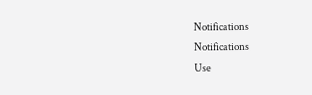Notifications
Notifications
Use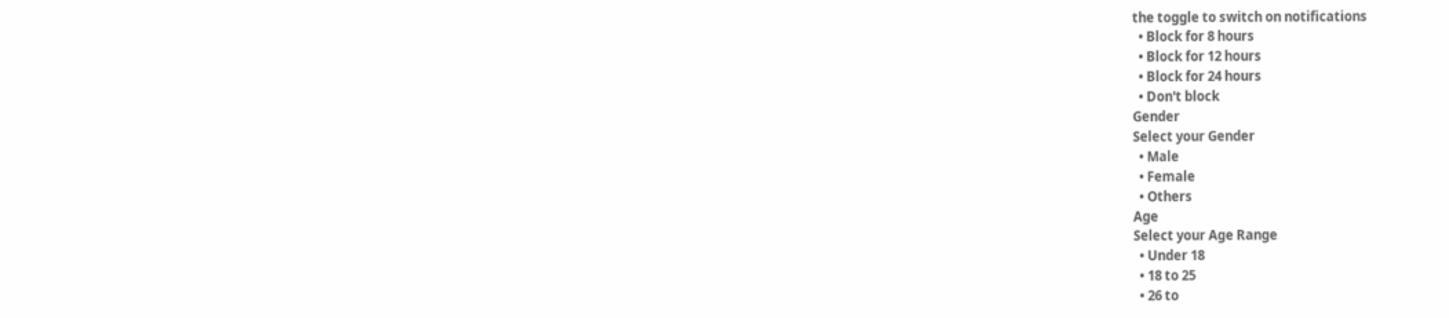the toggle to switch on notifications
  • Block for 8 hours
  • Block for 12 hours
  • Block for 24 hours
  • Don't block
Gender
Select your Gender
  • Male
  • Female
  • Others
Age
Select your Age Range
  • Under 18
  • 18 to 25
  • 26 to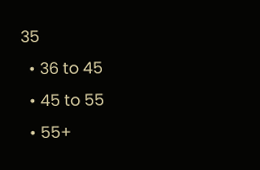35
  • 36 to 45
  • 45 to 55
  • 55+